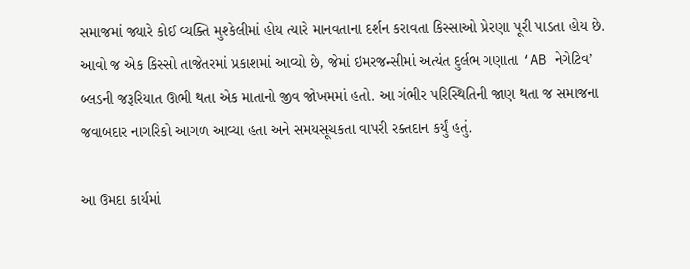સમાજમાં જ્યારે કોઈ વ્યક્તિ મુશ્કેલીમાં હોય ત્યારે માનવતાના દર્શન કરાવતા કિસ્સાઓ પ્રેરણા પૂરી પાડતા હોય છે. આવો જ એક કિસ્સો તાજેતરમાં પ્રકાશમાં આવ્યો છે, જેમાં ઇમરજન્સીમાં અત્યંત દુર્લભ ગણાતા ‘AB નેગેટિવ’ બ્લડની જરૂરિયાત ઊભી થતા એક માતાનો જીવ જોખમમાં હતો. આ ગંભીર પરિસ્થિતિની જાણ થતા જ સમાજના જવાબદાર નાગરિકો આગળ આવ્યા હતા અને સમયસૂચકતા વાપરી રક્તદાન કર્યું હતું.

આ ઉમદા કાર્યમાં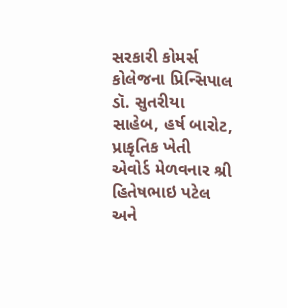સરકારી કોમર્સ કોલેજના પ્રિન્સિપાલ ડૉ. સુતરીયા સાહેબ, હર્ષ બારોટ, પ્રાકૃતિક ખેતી એવોર્ડ મેળવનાર શ્રી હિતેષભાઇ પટેલ અને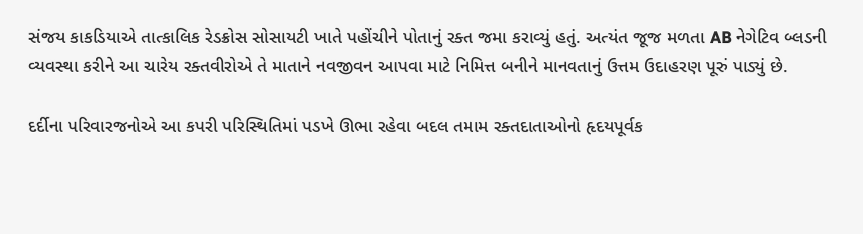સંજય કાકડિયાએ તાત્કાલિક રેડક્રોસ સોસાયટી ખાતે પહોંચીને પોતાનું રક્ત જમા કરાવ્યું હતું. અત્યંત જૂજ મળતા AB નેગેટિવ બ્લડની વ્યવસ્થા કરીને આ ચારેય રક્તવીરોએ તે માતાને નવજીવન આપવા માટે નિમિત્ત બનીને માનવતાનું ઉત્તમ ઉદાહરણ પૂરું પાડ્યું છે.

દર્દીના પરિવારજનોએ આ કપરી પરિસ્થિતિમાં પડખે ઊભા રહેવા બદલ તમામ રક્તદાતાઓનો હૃદયપૂર્વક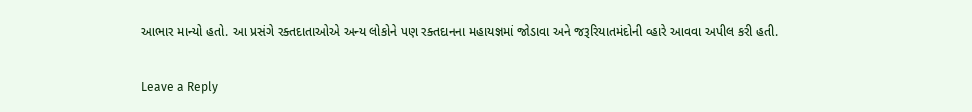આભાર માન્યો હતો. આ પ્રસંગે રક્તદાતાઓએ અન્ય લોકોને પણ રક્તદાનના મહાયજ્ઞમાં જોડાવા અને જરૂરિયાતમંદોની વ્હારે આવવા અપીલ કરી હતી.

Leave a Reply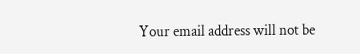Your email address will not be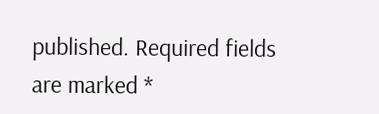published. Required fields are marked *